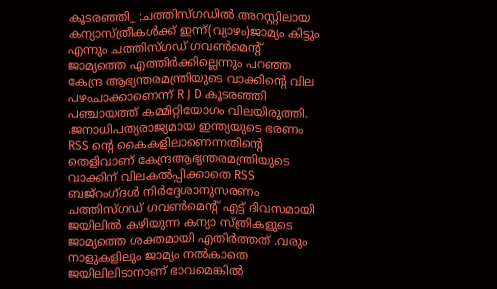കൂടരഞ്ഞി_ :ചത്തിസ്ഗഡിൽ അറസ്റ്റിലായ കന്യാസ്ത്രീകൾക്ക് ഇന്ന്(വ്യാഴം)ജാമ്യം കിട്ടും എന്നും ചത്തിസ്ഗഡ് ഗവൺമെൻ്റ് ജാമ്യത്തെ എത്തിർക്കില്ലെന്നും പറഞ്ഞ കേന്ദ്ര ആഭ്യന്തരമന്ത്രിയുടെ വാക്കിൻ്റെ വില പഴംചാക്കാണെന്ന് R J D കൂടരഞ്ഞി പഞ്ചായത്ത് കമ്മിറ്റിയോഗം വിലയിരുത്തി. .ജനാധിപത്യരാജ്യമായ ഇന്ത്യയുടെ ഭരണം RSS ൻ്റെ കൈകളിലാണെന്നതിൻ്റെ തെളിവാണ് കേന്ദ്രആഭ്യന്തരമന്ത്രിയുടെ വാക്കിന് വിലകൽപ്പിക്കാതെ RSS ബജ്റംഗ്ദൾ നിർദ്ദേശാനുസരണം ചത്തിസ്ഗഡ് ഗവൺമെൻ്റ് എട്ട് ദിവസമായി ജയിലിൽ കഴിയുന്ന കന്യാ സ്ത്രികളുടെ ജാമ്യത്തെ ശക്തമായി എതിർത്തത് .വരും നാളുകളിലും ജാമ്യം നൽകാതെ ജയിലിലിടാനാണ് ഭാവമെങ്കിൽ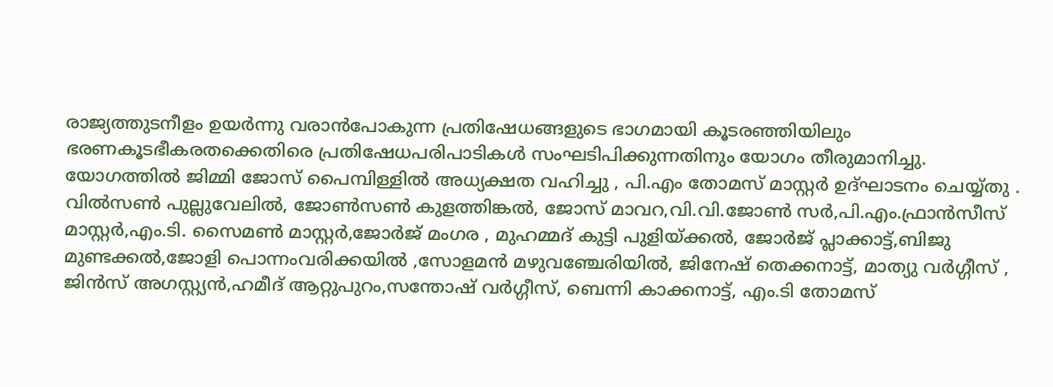രാജ്യത്തുടനീളം ഉയർന്നു വരാൻപോകുന്ന പ്രതിഷേധങ്ങളുടെ ഭാഗമായി കൂടരഞ്ഞിയിലും ഭരണകൂടഭീകരതക്കെതിരെ പ്രതിഷേധപരിപാടികൾ സംഘടിപിക്കുന്നതിനും യോഗം തീരുമാനിച്ചു.
യോഗത്തിൽ ജിമ്മി ജോസ് പൈമ്പിള്ളിൽ അധ്യക്ഷത വഹിച്ചു , പി.എം തോമസ് മാസ്റ്റർ ഉദ്ഘാടനം ചെയ്യ്തു . വിൽസൺ പുല്ലുവേലിൽ, ജോൺസൺ കുളത്തിങ്കൽ, ജോസ് മാവറ,വി.വി.ജോൺ സർ,പി.എം.ഫ്രാൻസീസ് മാസ്റ്റർ,എം.ടി. സൈമൺ മാസ്റ്റർ,ജോർജ് മംഗര , മുഹമ്മദ് കുട്ടി പുളിയ്ക്കൽ, ജോർജ് പ്ലാക്കാട്ട്,ബിജു മുണ്ടക്കൽ,ജോളി പൊന്നംവരിക്കയിൽ ,സോളമൻ മഴുവഞ്ചേരിയിൽ, ജിനേഷ് തെക്കനാട്ട്, മാത്യു വർഗ്ഗീസ് , ജിൻസ് അഗസ്റ്റ്യൻ,ഹമീദ് ആറ്റുപുറം,സന്തോഷ് വർഗ്ഗീസ്, ബെന്നി കാക്കനാട്ട്, എം.ടി തോമസ്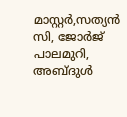മാസ്റ്റർ,സത്യൻ സി, ജോർജ് പാലമുറി, അബ്ദുൾ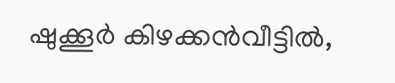ഷുക്കൂർ കിഴക്കൻവീട്ടിൽ,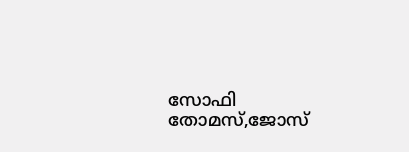സോഫി തോമസ്,ജോസ്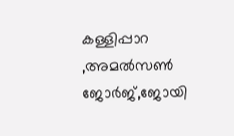കള്ളിപ്പാറ ,അമൽസൺ ജോർജ്,ജോയി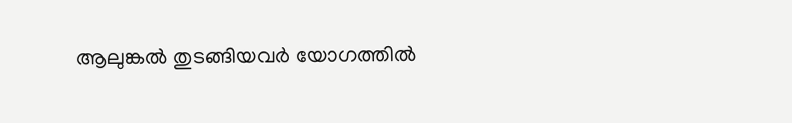ആലുങ്കൽ തുടങ്ങിയവർ യോഗത്തിൽ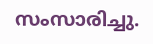സംസാരിച്ചു.